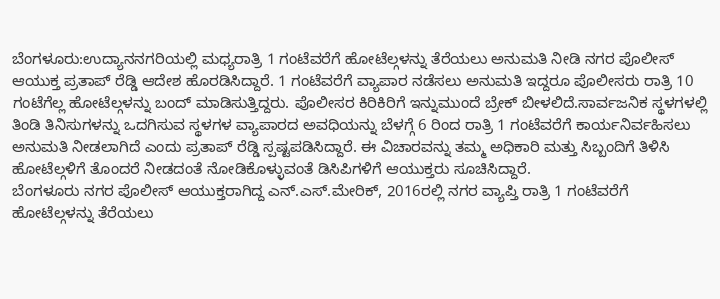ಬೆಂಗಳೂರು:ಉದ್ಯಾನನಗರಿಯಲ್ಲಿ ಮಧ್ಯರಾತ್ರಿ 1 ಗಂಟೆವರೆಗೆ ಹೋಟೆಲ್ಗಳನ್ನು ತೆರೆಯಲು ಅನುಮತಿ ನೀಡಿ ನಗರ ಪೊಲೀಸ್ ಆಯುಕ್ತ ಪ್ರತಾಪ್ ರೆಡ್ಡಿ ಆದೇಶ ಹೊರಡಿಸಿದ್ದಾರೆ. 1 ಗಂಟೆವರೆಗೆ ವ್ಯಾಪಾರ ನಡೆಸಲು ಅನುಮತಿ ಇದ್ದರೂ ಪೊಲೀಸರು ರಾತ್ರಿ 10 ಗಂಟೆಗೆಲ್ಲ ಹೋಟೆಲ್ಗಳನ್ನು ಬಂದ್ ಮಾಡಿಸುತ್ತಿದ್ದರು. ಪೊಲೀಸರ ಕಿರಿಕಿರಿಗೆ ಇನ್ನುಮುಂದೆ ಬ್ರೇಕ್ ಬೀಳಲಿದೆ.ಸಾರ್ವಜನಿಕ ಸ್ಥಳಗಳಲ್ಲಿ ತಿಂಡಿ ತಿನಿಸುಗಳನ್ನು ಒದಗಿಸುವ ಸ್ಥಳಗಳ ವ್ಯಾಪಾರದ ಅವಧಿಯನ್ನು ಬೆಳಗ್ಗೆ 6 ರಿಂದ ರಾತ್ರಿ 1 ಗಂಟೆವರೆಗೆ ಕಾರ್ಯನಿರ್ವಹಿಸಲು ಅನುಮತಿ ನೀಡಲಾಗಿದೆ ಎಂದು ಪ್ರತಾಪ್ ರೆಡ್ಡಿ ಸ್ಪಷ್ಟಪಡಿಸಿದ್ದಾರೆ. ಈ ವಿಚಾರವನ್ನು ತಮ್ಮ ಅಧಿಕಾರಿ ಮತ್ತು ಸಿಬ್ಬಂದಿಗೆ ತಿಳಿಸಿ ಹೋಟೆಲ್ಗಳಿಗೆ ತೊಂದರೆ ನೀಡದಂತೆ ನೋಡಿಕೊಳ್ಳುವಂತೆ ಡಿಸಿಪಿಗಳಿಗೆ ಆಯುಕ್ತರು ಸೂಚಿಸಿದ್ದಾರೆ.
ಬೆಂಗಳೂರು ನಗರ ಪೊಲೀಸ್ ಆಯುಕ್ತರಾಗಿದ್ದ ಎನ್.ಎಸ್.ಮೇರಿಕ್, 2016ರಲ್ಲಿ ನಗರ ವ್ಯಾಪ್ತಿ ರಾತ್ರಿ 1 ಗಂಟೆವರೆಗೆ ಹೋಟೆಲ್ಗಳನ್ನು ತೆರೆಯಲು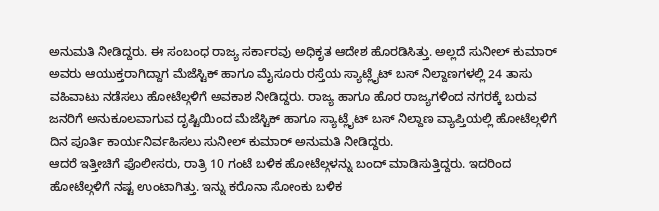ಅನುಮತಿ ನೀಡಿದ್ದರು. ಈ ಸಂಬಂಧ ರಾಜ್ಯ ಸರ್ಕಾರವು ಅಧಿಕೃತ ಆದೇಶ ಹೊರಡಿಸಿತ್ತು. ಅಲ್ಲದೆ ಸುನೀಲ್ ಕುಮಾರ್ ಅವರು ಆಯುಕ್ತರಾಗಿದ್ದಾಗ ಮೆಜೆಸ್ಟಿಕ್ ಹಾಗೂ ಮೈಸೂರು ರಸ್ತೆಯ ಸ್ಯಾಟ್ಲೈಟ್ ಬಸ್ ನಿಲ್ದಾಣಗಳಲ್ಲಿ 24 ತಾಸು ವಹಿವಾಟು ನಡೆಸಲು ಹೋಟೆಲ್ಗಳಿಗೆ ಅವಕಾಶ ನೀಡಿದ್ದರು. ರಾಜ್ಯ ಹಾಗೂ ಹೊರ ರಾಜ್ಯಗಳಿಂದ ನಗರಕ್ಕೆ ಬರುವ ಜನರಿಗೆ ಅನುಕೂಲವಾಗುವ ದೃಷ್ಟಿಯಿಂದ ಮೆಜೆಸ್ಟಿಕ್ ಹಾಗೂ ಸ್ಯಾಟ್ಲೈಟ್ ಬಸ್ ನಿಲ್ದಾಣ ವ್ಯಾಪ್ತಿಯಲ್ಲಿ ಹೋಟೆಲ್ಗಳಿಗೆ ದಿನ ಪೂರ್ತಿ ಕಾರ್ಯನಿರ್ವಹಿಸಲು ಸುನೀಲ್ ಕುಮಾರ್ ಅನುಮತಿ ನೀಡಿದ್ದರು.
ಆದರೆ ಇತ್ತೀಚಿಗೆ ಪೊಲೀಸರು, ರಾತ್ರಿ 10 ಗಂಟೆ ಬಳಿಕ ಹೋಟೆಲ್ಗಳನ್ನು ಬಂದ್ ಮಾಡಿಸುತ್ತಿದ್ದರು. ಇದರಿಂದ ಹೋಟೆಲ್ಗಳಿಗೆ ನಷ್ಟ ಉಂಟಾಗಿತ್ತು. ಇನ್ನು ಕರೊನಾ ಸೋಂಕು ಬಳಿಕ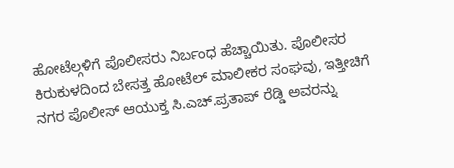ಹೋಟೆಲ್ಗಳಿಗೆ ಪೊಲೀಸರು ನಿರ್ಬಂಧ ಹೆಚ್ಚಾಯಿತು. ಪೊಲೀಸರ ಕಿರುಕುಳದಿಂದ ಬೇಸತ್ತ ಹೋಟೆಲ್ ಮಾಲೀಕರ ಸಂಘವು, ಇತ್ತೀಚಿಗೆ ನಗರ ಪೊಲೀಸ್ ಆಯುಕ್ತ ಸಿ.ಎಚ್.ಪ್ರತಾಪ್ ರೆಡ್ಡಿ ಅವರನ್ನು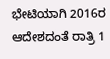ಭೇಟಿಯಾಗಿ 2016ರ ಆದೇಶದಂತೆ ರಾತ್ರಿ 1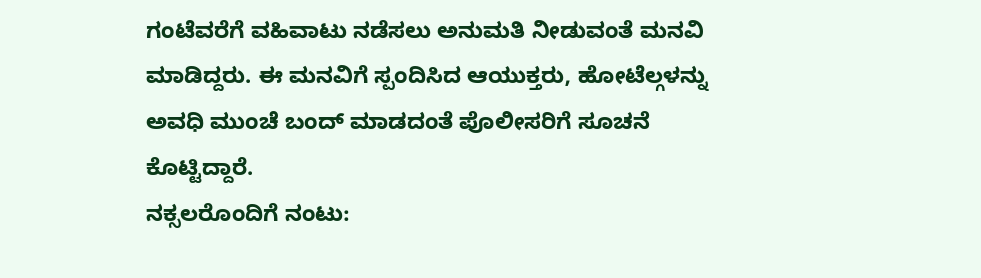ಗಂಟೆವರೆಗೆ ವಹಿವಾಟು ನಡೆಸಲು ಅನುಮತಿ ನೀಡುವಂತೆ ಮನವಿ ಮಾಡಿದ್ದರು. ಈ ಮನವಿಗೆ ಸ್ಪಂದಿಸಿದ ಆಯುಕ್ತರು, ಹೋಟೆಲ್ಗಳನ್ನು ಅವಧಿ ಮುಂಚೆ ಬಂದ್ ಮಾಡದಂತೆ ಪೊಲೀಸರಿಗೆ ಸೂಚನೆ ಕೊಟ್ಟಿದ್ದಾರೆ.
ನಕ್ಸಲರೊಂದಿಗೆ ನಂಟು: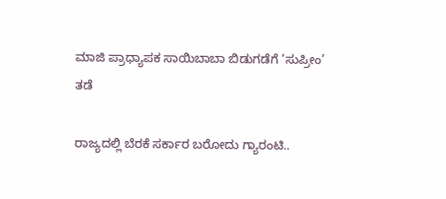ಮಾಜಿ ಪ್ರಾಧ್ಯಾಪಕ ಸಾಯಿಬಾಬಾ ಬಿಡುಗಡೆಗೆ ‘ಸುಪ್ರೀಂ’ ತಡೆ

ರಾಜ್ಯದಲ್ಲಿ ಬೆರಕೆ ಸರ್ಕಾರ ಬರೋದು ಗ್ಯಾರಂಟಿ..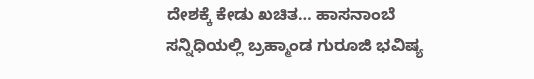ದೇಶಕ್ಕೆ ಕೇಡು ಖಚಿತ… ಹಾಸನಾಂಬೆ ಸನ್ನಿಧಿಯಲ್ಲಿ ಬ್ರಹ್ಮಾಂಡ ಗುರೂಜಿ ಭವಿಷ್ಯ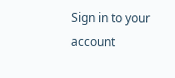Sign in to your account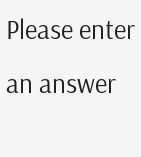Please enter an answer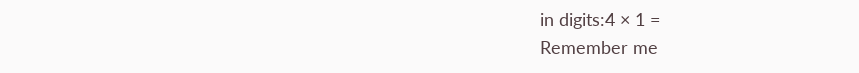in digits:4 × 1 =
Remember me